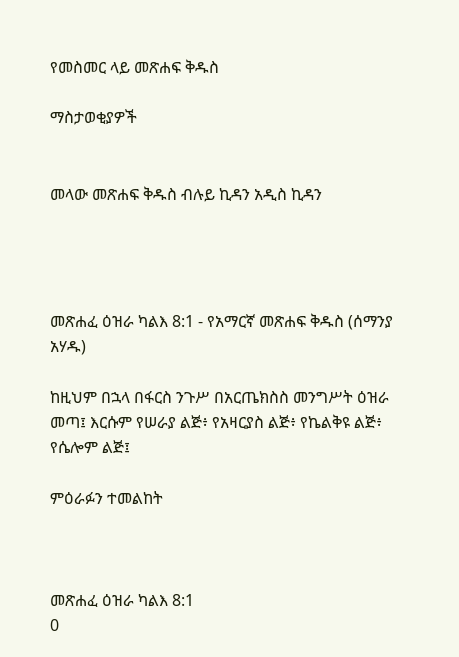የመስመር ላይ መጽሐፍ ቅዱስ

ማስታወቂያዎች


መላው መጽሐፍ ቅዱስ ብሉይ ኪዳን አዲስ ኪዳን




መጽሐፈ ዕዝራ ካልእ 8:1 - የአማርኛ መጽሐፍ ቅዱስ (ሰማንያ አሃዱ)

ከዚህም በኋላ በፋርስ ንጉሥ በአርጤክስስ መንግሥት ዕዝራ መጣ፤ እርሱም የሠራያ ልጅ፥ የአዛርያስ ልጅ፥ የኬልቅዩ ልጅ፥ የሴሎም ልጅ፤

ምዕራፉን ተመልከት



መጽሐፈ ዕዝራ ካልእ 8:1
0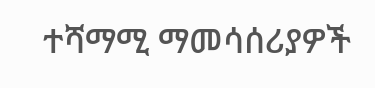ተሻማሚ ማመሳሰሪያዎች